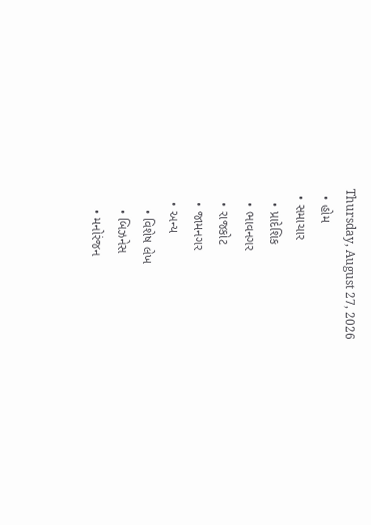Thursday, August 27, 2026
  • હોમ
  • સમાચાર
    • પ્રાદેશિક
    • ભાવનગર
    • રાજકોટ
    • જામનગર
    • અન્ય
      • વિશેષ લેખ
      • બિઝનેસ
      • મનોરંજન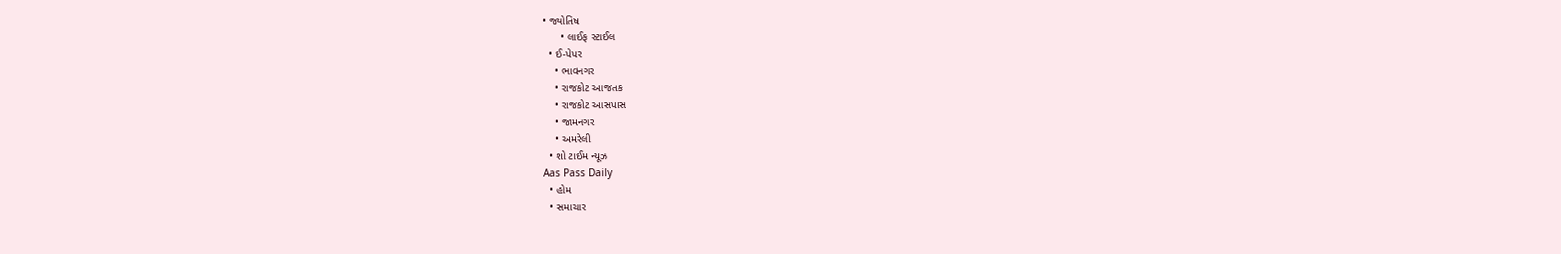• જ્યોતિષ
      • લાઈફ સ્ટાઈલ
  • ઈ-પેપર
    • ભાવનગર
    • રાજકોટ આજતક
    • રાજકોટ આસપાસ
    • જામનગર
    • અમરેલી
  • શો ટાઈમ ન્યૂઝ
Aas Pass Daily
  • હોમ
  • સમાચાર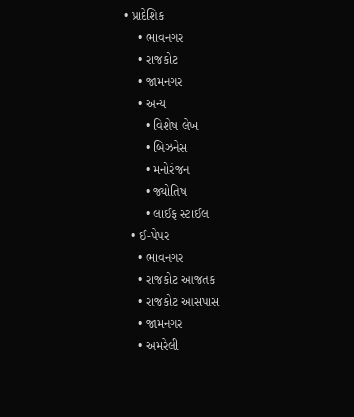• પ્રાદેશિક
    • ભાવનગર
    • રાજકોટ
    • જામનગર
    • અન્ય
      • વિશેષ લેખ
      • બિઝનેસ
      • મનોરંજન
      • જ્યોતિષ
      • લાઈફ સ્ટાઈલ
  • ઈ-પેપર
    • ભાવનગર
    • રાજકોટ આજતક
    • રાજકોટ આસપાસ
    • જામનગર
    • અમરેલી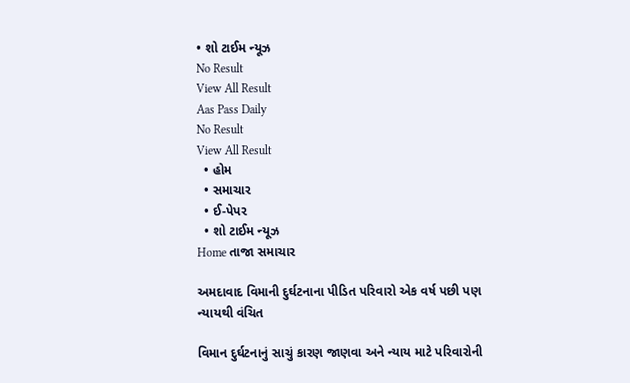• શો ટાઈમ ન્યૂઝ
No Result
View All Result
Aas Pass Daily
No Result
View All Result
  • હોમ
  • સમાચાર
  • ઈ-પેપર
  • શો ટાઈમ ન્યૂઝ
Home તાજા સમાચાર

અમદાવાદ વિમાની દુર્ઘટનાના પીડિત પરિવારો એક વર્ષ પછી પણ ન્યાયથી વંચિત

વિમાન દુર્ઘટનાનું સાચું કારણ જાણવા અને ન્યાય માટે પરિવારોની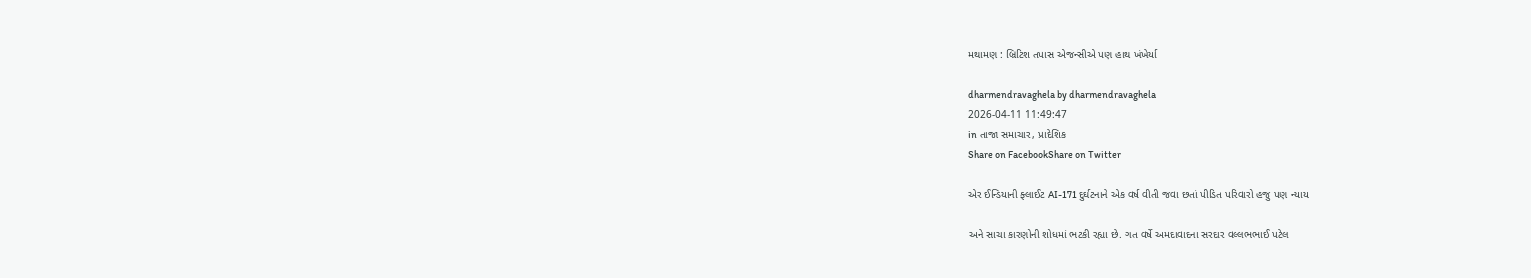મથામણ : બ્રિટિશ તપાસ એજન્સીએ પણ હાથ ખંખેર્યા

dharmendravaghela by dharmendravaghela
2026-04-11 11:49:47
in તાજા સમાચાર, પ્રાદેશિક
Share on FacebookShare on Twitter

એર ઈન્ડિયાની ફ્લાઈટ AI-171 દુર્ઘટનાને એક વર્ષ વીતી જવા છતાં પીડિત પરિવારો હજુ પણ ન્યાય

અને સાચા કારણોની શોધમાં ભટકી રહ્યા છે. ગત વર્ષે અમદાવાદના સરદાર વલ્લભભાઈ પટેલ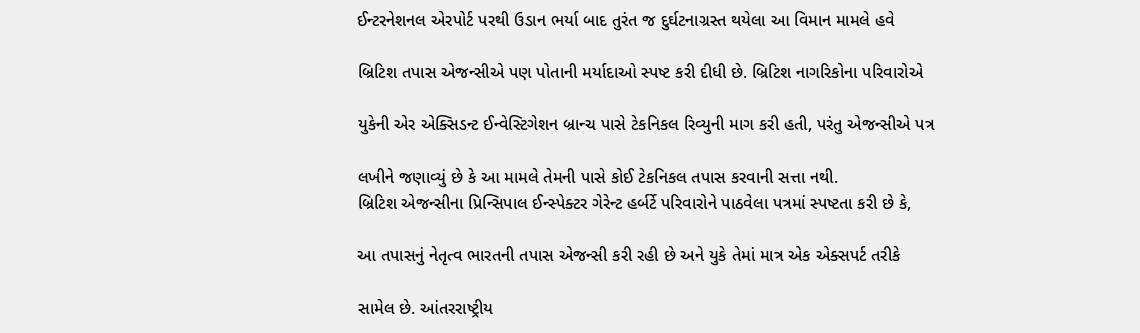ઈન્ટરનેશનલ એરપોર્ટ પરથી ઉડાન ભર્યા બાદ તુરંત જ દુર્ઘટનાગ્રસ્ત થયેલા આ વિમાન મામલે હવે

બ્રિટિશ તપાસ એજન્સીએ પણ પોતાની મર્યાદાઓ સ્પષ્ટ કરી દીધી છે. બ્રિટિશ નાગરિકોના પરિવારોએ

યુકેની એર એક્સિડન્ટ ઈન્વેસ્ટિગેશન બ્રાન્ચ પાસે ટેકનિકલ રિવ્યુની માગ કરી હતી, પરંતુ એજન્સીએ પત્ર

લખીને જણાવ્યું છે કે આ મામલે તેમની પાસે કોઈ ટેકનિકલ તપાસ કરવાની સત્તા નથી.
બ્રિટિશ એજન્સીના પ્રિન્સિપાલ ઈન્સ્પેક્ટર ગેરેન્ટ હર્બર્ટે પરિવારોને પાઠવેલા પત્રમાં સ્પષ્ટતા કરી છે કે,

આ તપાસનું નેતૃત્વ ભારતની તપાસ એજન્સી કરી રહી છે અને યુકે તેમાં માત્ર એક એક્સપર્ટ તરીકે

સામેલ છે. આંતરરાષ્ટ્રીય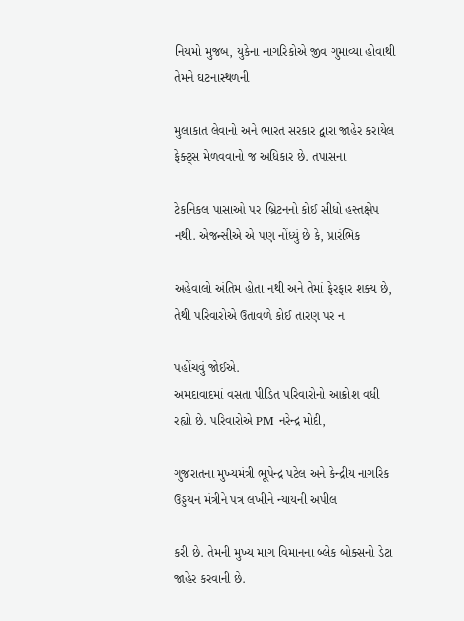નિયમો મુજબ, યુકેના નાગરિકોએ જીવ ગુમાવ્યા હોવાથી તેમને ઘટનાસ્થળની

મુલાકાત લેવાનો અને ભારત સરકાર દ્વારા જાહેર કરાયેલ ફેક્ટ્સ મેળવવાનો જ અધિકાર છે. તપાસના

ટેકનિકલ પાસાઓ પર બ્રિટનનો કોઈ સીધો હસ્તક્ષેપ નથી. એજન્સીએ એ પણ નોંધ્યું છે કે, પ્રારંભિક

અહેવાલો અંતિમ હોતા નથી અને તેમાં ફેરફાર શક્ય છે, તેથી પરિવારોએ ઉતાવળે કોઈ તારણ પર ન

પહોંચવું જોઈએ.
અમદાવાદમાં વસતા પીડિત પરિવારોનો આક્રોશ વધી રહ્યો છે. પરિવારોએ PM નરેન્દ્ર મોદી,

ગુજરાતના મુખ્યમંત્રી ભૂપેન્દ્ર પટેલ અને કેન્દ્રીય નાગરિક ઉડ્ડયન મંત્રીને પત્ર લખીને ન્યાયની અપીલ

કરી છે. તેમની મુખ્ય માગ વિમાનના બ્લેક બોક્સનો ડેટા જાહેર કરવાની છે.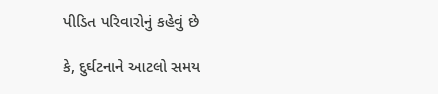પીડિત પરિવારોનું કહેવું છે

કે, દુર્ઘટનાને આટલો સમય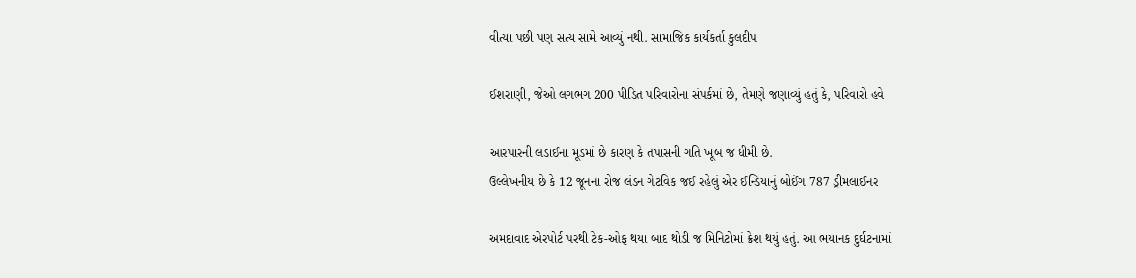વીત્યા પછી પણ સત્ય સામે આવ્યું નથી. સામાજિક કાર્યકર્તા કુલદીપ

ઈશરાણી, જેઓ લગભગ 200 પીડિત પરિવારોના સંપર્કમાં છે, તેમણે જણાવ્યું હતું કે, પરિવારો હવે

આરપારની લડાઈના મૂડમાં છે કારણ કે તપાસની ગતિ ખૂબ જ ધીમી છે.
ઉલ્લેખનીય છે કે 12 જૂનના રોજ લંડન ગેટવિક જઈ રહેલું એર ઈન્ડિયાનું બોઈંગ 787 ડ્રીમલાઈનર

અમદાવાદ એરપોર્ટ પરથી ટેક-ઓફ થયા બાદ થોડી જ મિનિટોમાં ક્રેશ થયું હતું. આ ભયાનક દુર્ઘટનામાં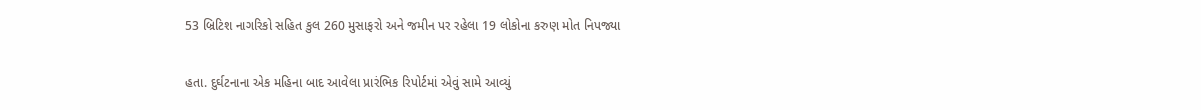53 બ્રિટિશ નાગરિકો સહિત કુલ 260 મુસાફરો અને જમીન પર રહેલા 19 લોકોના કરુણ મોત નિપજ્યા

હતા. દુર્ઘટનાના એક મહિના બાદ આવેલા પ્રારંભિક રિપોર્ટમાં એવું સામે આવ્યું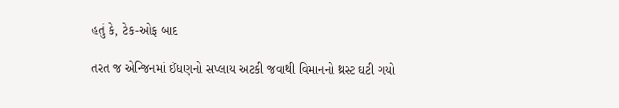હતું કે, ટેક-ઓફ બાદ

તરત જ એન્જિનમાં ઈંધણનો સપ્લાય અટકી જવાથી વિમાનનો થ્રસ્ટ ઘટી ગયો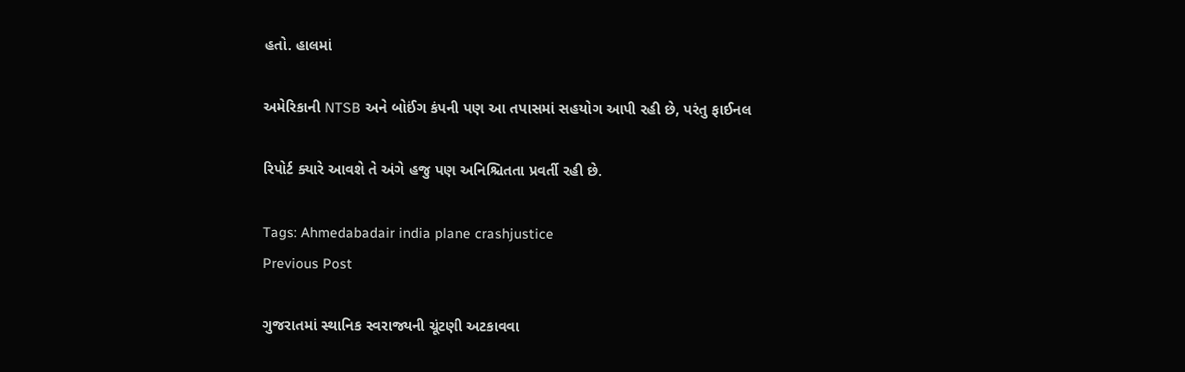હતો. હાલમાં

અમેરિકાની NTSB અને બોઈંગ કંપની પણ આ તપાસમાં સહયોગ આપી રહી છે, પરંતુ ફાઈનલ

રિપોર્ટ ક્યારે આવશે તે અંગે હજુ પણ અનિશ્ચિતતા પ્રવર્તી રહી છે.

Tags: Ahmedabadair india plane crashjustice
Previous Post

ગુજરાતમાં સ્થાનિક સ્વરાજ્યની ચૂંટણી અટકાવવા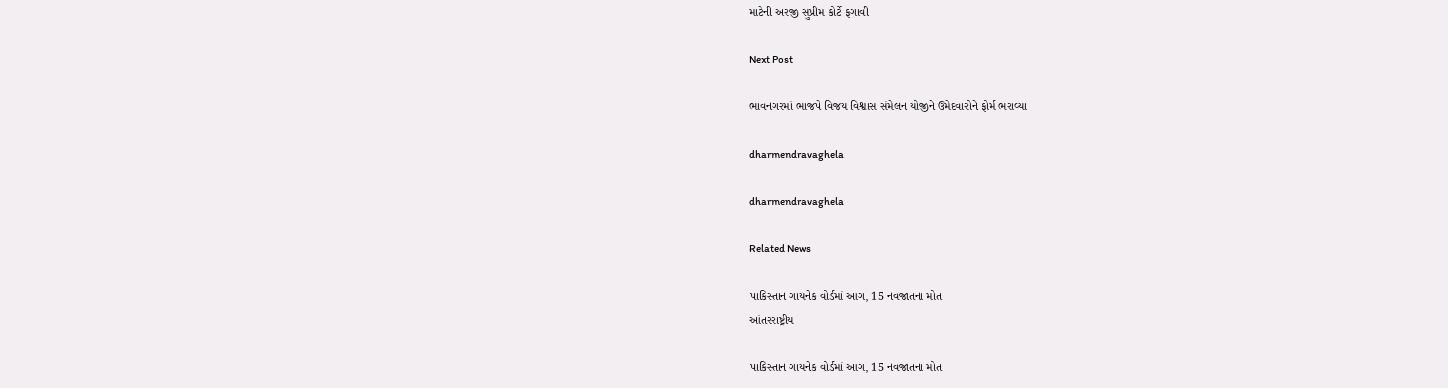માટેની અરજી સુપ્રીમ કોર્ટે ફગાવી

Next Post

ભાવનગરમાં ભાજપે વિજય વિશ્વાસ સંમેલન યોજીને ઉમેદવારોને ફોર્મ ભરાવ્યા

dharmendravaghela

dharmendravaghela

Related News

પાકિસ્તાન ગાયનેક વોર્ડમાં આગ, 15 નવજાતના મોત
આંતરરાષ્ટ્રીય

પાકિસ્તાન ગાયનેક વોર્ડમાં આગ, 15 નવજાતના મોત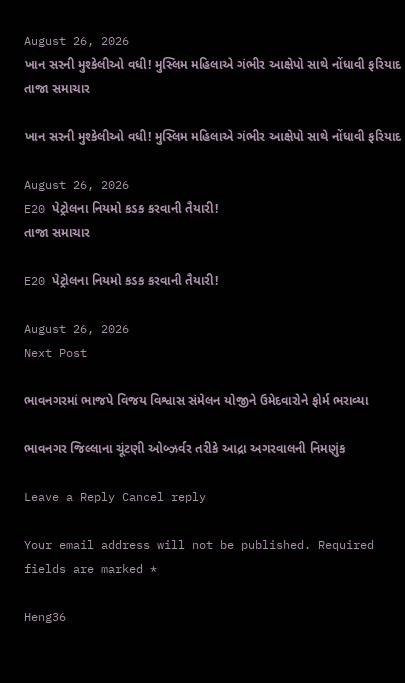August 26, 2026
ખાન સરની મુશ્કેલીઓ વધી! મુસ્લિમ મહિલાએ ગંભીર આક્ષેપો સાથે નોંધાવી ફરિયાદ
તાજા સમાચાર

ખાન સરની મુશ્કેલીઓ વધી! મુસ્લિમ મહિલાએ ગંભીર આક્ષેપો સાથે નોંધાવી ફરિયાદ

August 26, 2026
E20 પેટ્રોલના નિયમો કડક કરવાની તૈયારી!
તાજા સમાચાર

E20 પેટ્રોલના નિયમો કડક કરવાની તૈયારી!

August 26, 2026
Next Post

ભાવનગરમાં ભાજપે વિજય વિશ્વાસ સંમેલન યોજીને ઉમેદવારોને ફોર્મ ભરાવ્યા

ભાવનગર જિલ્લાના ચૂંટણી ઓબ્ઝર્વર તરીકે આદ્રા અગરવાલની નિમણુંક

Leave a Reply Cancel reply

Your email address will not be published. Required fields are marked *

Heng36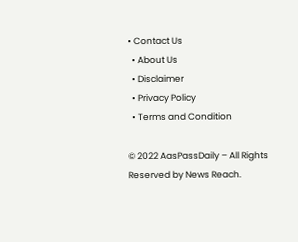• Contact Us
  • About Us
  • Disclaimer
  • Privacy Policy
  • Terms and Condition

© 2022 AasPassDaily – All Rights Reserved by News Reach.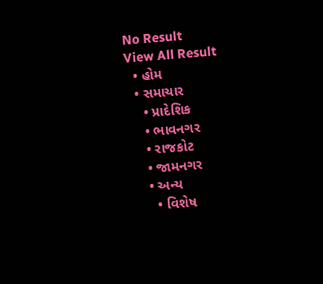No Result
View All Result
  • હોમ
  • સમાચાર
    • પ્રાદેશિક
    • ભાવનગર
    • રાજકોટ
    • જામનગર
    • અન્ય
      • વિશેષ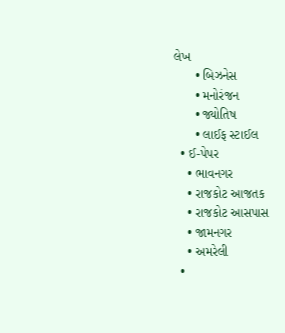લેખ
      • બિઝનેસ
      • મનોરંજન
      • જ્યોતિષ
      • લાઈફ સ્ટાઈલ
  • ઈ-પેપર
    • ભાવનગર
    • રાજકોટ આજતક
    • રાજકોટ આસપાસ
    • જામનગર
    • અમરેલી
  •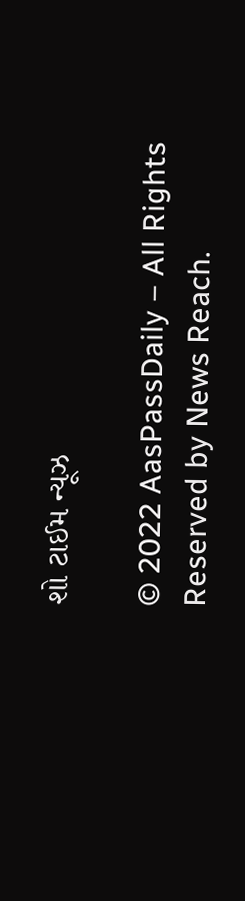શો ટાઈમ ન્યૂઝ

© 2022 AasPassDaily – All Rights Reserved by News Reach.